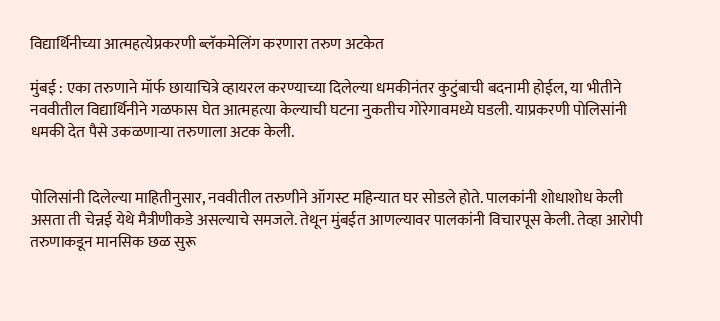विद्यार्थिनीच्या आत्महत्येप्रकरणी ब्लॅकमेलिंग करणारा तरुण अटकेत

मुंबई : एका तरुणाने मॉर्फ छायाचित्रे व्हायरल करण्याच्या दिलेल्या धमकीनंतर कुटुंबाची बदनामी होईल, या भीतीने नववीतील विद्यार्थिनीने गळफास घेत आत्महत्या केल्याची घटना नुकतीच गोरेगावमध्ये घडली. याप्रकरणी पोलिसांनी धमकी देत पैसे उकळणाऱ्या तरुणाला अटक केली.


पोलिसांनी दिलेल्या माहितीनुसार, नववीतील तरुणीने ऑगस्ट महिन्यात घर सोडले होते. पालकांनी शोधाशोध केली असता ती चेन्नई येथे मैत्रीणीकडे असल्याचे समजले. तेथून मुंबईत आणल्यावर पालकांनी विचारपूस केली. तेव्हा आरोपी तरुणाकडून मानसिक छळ सुरू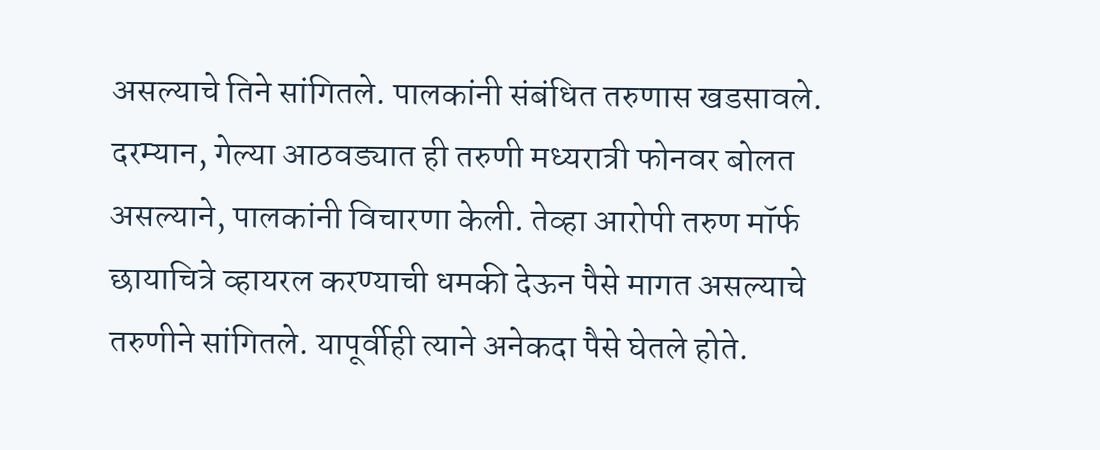असल्याचे तिने सांगितले. पालकांनी संबंधित तरुणास खडसावले. दरम्यान, गेल्या आठवड्यात ही तरुणी मध्यरात्री फोनवर बोलत असल्याने, पालकांनी विचारणा केली. तेव्हा आरोपी तरुण मॉर्फ छायाचित्रे व्हायरल करण्याची धमकी देऊन पैसे मागत असल्याचे तरुणीने सांगितले. यापूर्वीही त्याने अनेकदा पैसे घेतले होते.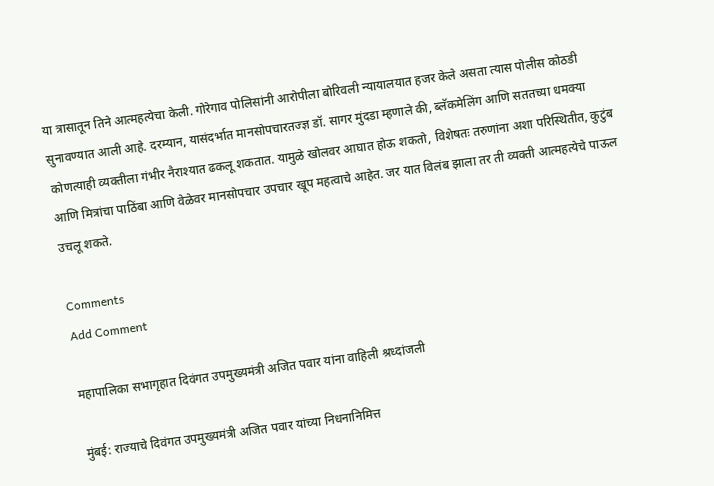या त्रासातून तिने आत्महत्येचा केली. गोरेगाव पोलिसांनी आरोपीला बोरिवली न्यायालयात हजर केले असता त्यास पोलीस कोठडी सुनावण्यात आली आहे. दरम्यान, यासंदर्भात मानसोपचारतज्ज्ञ डॉ. सागर मुंदडा म्हणाले की, ब्लॅकमेलिंग आणि सततच्या धमक्या कोणत्याही व्यक्तीला गंभीर नैराश्यात ढकलू शकतात. यामुळे खोलवर आघात होऊ शकतो, विशेषतः तरुणांना अशा परिस्थितीत, कुटुंब आणि मित्रांचा पाठिंबा आणि वेळेवर मानसोपचार उपचार खूप महत्वाचे आहेत. जर यात विलंब झाला तर ती व्यक्ती आत्महत्येचे पाऊल उचलू शकते.

Comments
Add Comment

महापालिका सभागृहात दिवंगत उपमुख्यमंत्री अजित पवार यांना वाहिली श्रध्दांजली

मुंबई: राज्याचे दिवंगत उपमुख्यमंत्री अजित पवार यांच्या निधनानिमित्त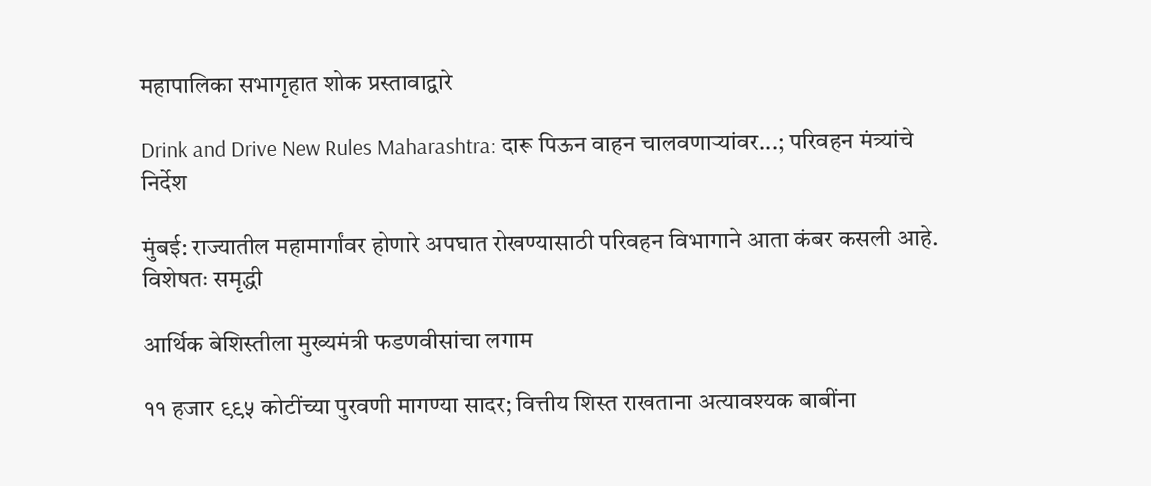महापालिका सभागृहात शोक प्रस्तावाद्वारे

Drink and Drive New Rules Maharashtra: दारू पिऊन वाहन चालवणाऱ्यांवर...; परिवहन मंत्र्यांचे निर्देश

मुंबई: राज्यातील महामार्गांवर होणारे अपघात रोखण्यासाठी परिवहन विभागाने आता कंबर कसली आहे. विशेषतः समृद्धी

आर्थिक बेशिस्तीला मुख्यमंत्री फडणवीसांचा लगाम

११ हजार ९९५ कोटींच्या पुरवणी मागण्या सादर; वित्तीय शिस्त राखताना अत्यावश्यक बाबींना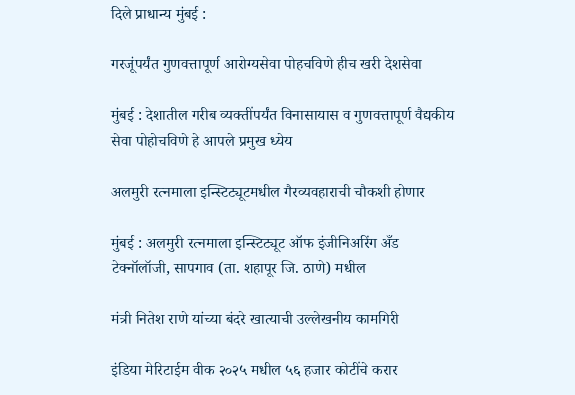दिले प्राधान्य मुंबई :

गरजूंपर्यंत गुणवत्तापूर्ण आरोग्यसेवा पोहचविणे हीच खरी देशसेवा

मुंबई : देशातील गरीब व्यक्तींपर्यंत विनासायास व गुणवत्तापूर्ण वैद्यकीय सेवा पोहोचविणे हे आपले प्रमुख ध्येय

अलमुरी रत्नमाला इन्स्टिट्यूटमधील गैरव्यवहाराची चौकशी होणार

मुंबई : अलमुरी रत्नमाला इन्स्टिट्यूट ऑफ इंजीनिअरिंग अँड टेक्नॉलॉजी, सापगाव (ता. शहापूर जि. ठाणे) मधील

मंत्री नितेश राणे यांच्या बंदरे खात्याची उल्लेखनीय कामगिरी

इंडिया मेरिटाईम वीक २०२५ मधील ५६ हजार कोटींचे करार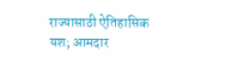राज्यासाठी ऐतिहासिक यश; आमदार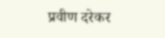प्रवीण दरेकर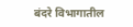बंदरे विभागातील